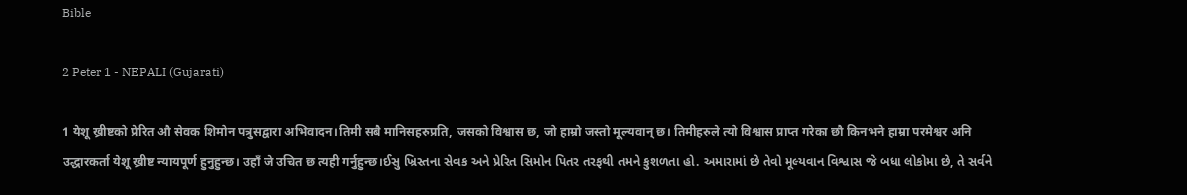Bible

2 Peter 1 - NEPALI (Gujarati)

1 येशू ख्रीष्टको प्रेरित औ सेवक शिमोन पत्रुसद्वारा अभिवादन।तिमी सबै मानिसहरुप्रति, जसको विश्वास छ, जो हाम्रो जस्तो मूल्यवान् छ। तिमीहरुले त्यो विश्वास प्राप्त गरेका छौ किनभने हाम्रा परमेश्वर अनि उद्धारकर्ता येशू ख्रीष्ट न्यायपूर्ण हुनुहुन्छ। उहाँ जे उचित छ त्यही गर्नुहुन्छ।ઈસુ ખ્રિસ્તના સેવક અને પ્રેરિત સિમોન પિતર તરફથી તમને કુશળતા હો. અમારામાં છે તેવો મૂલ્યવાન વિશ્વાસ જે બધા લોકોમા છે, તે સર્વને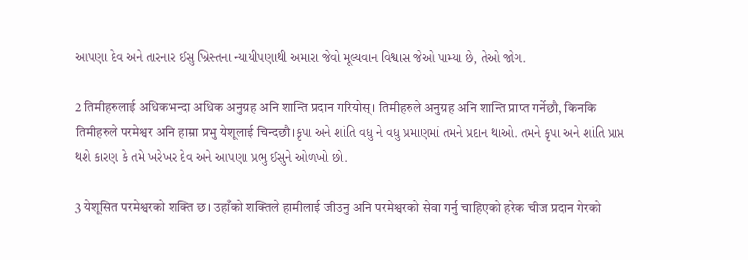આપણા દેવ અને તારનાર ઈસુ ખ્રિસ્તના ન્યાયીપણાથી અમારા જેવો મૂલ્યવાન વિશ્વાસ જેઓ પામ્યા છે, તેઓ જોગ.

2 तिमीहरुलाई अधिकभन्दा अधिक अनुग्रह अनि शान्ति प्रदान गरियोस्। तिमीहरुले अनुग्रह अनि शान्ति प्राप्त गर्नेछौ, किनकि तिमीहरुले परमेश्वर अनि हाम्रा प्रभु येशूलाई चिन्दछौ।કૃપા અને શાંતિ વધુ ને વધુ પ્રમાણમાં તમને પ્રદાન થાઓ. તમને કૃપા અને શાંતિ પ્રાપ્ત થશે કારણ કે તમે ખરેખર દેવ અને આપણા પ્રભુ ઈસુને ઓળખો છો.

3 येशूसित परमेश्वरको शक्ति छ। उहाँको शक्तिले हामीलाई जीउनु अनि परमेश्वरको सेवा गर्नु चाहिएको हरेक चीज प्रदान गेरको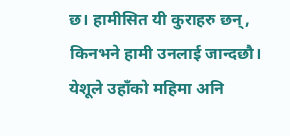छ। हामीसित यी कुराहरु छन्, किनभने हामी उनलाई जान्दछौ। येशूले उहाँको महिमा अनि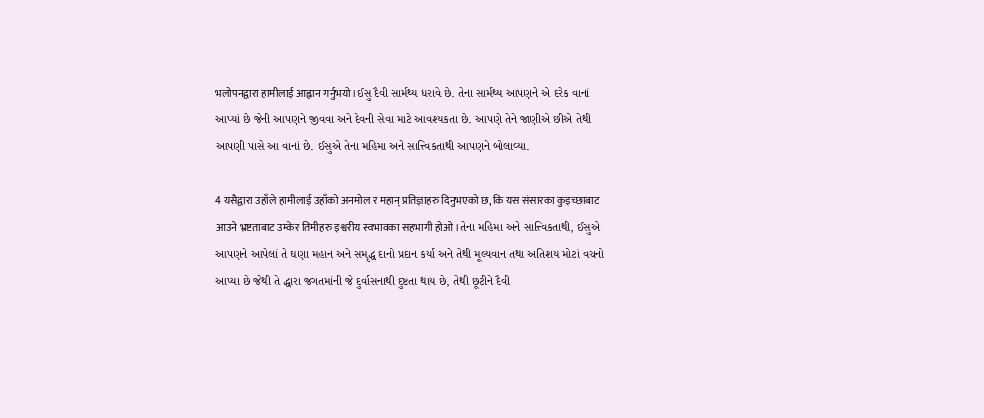भलोपनद्वारा हामीलाई आह्वान गर्नुभयो।ઈસુ દૈવી સાર્મથ્ય ધરાવે છે. તેના સાર્મથ્ય આપણને એ દરેક વાનાં આપ્યાં છે જેની આપણને જીવવા અને દેવની સેવા માટે આવશ્યકતા છે. આપણે તેને જાણીએ છીએ તેથી આપણી પાસે આ વાનાં છે. ઈસુએ તેના મહિમા અને સાત્ત્વિકતાથી આપણને બોલાવ્યા.

4 यसैद्वारा उहाँले हामीलाई उहाँको अनमोल र महान् प्रतिज्ञाहरु दिनुभएको छ, कि यस संसारका कुइच्छाबाट आउने भ्रष्टताबाट उम्केर तिमीहरु इश्वरीय स्वभावका सहभागी होओ।તેના મહિમા અને સાત્ત્વિકતાથી, ઈસુએ આપણને આપેલાં તે ઘણા મહાન અને સમૃદ્ધ દાનો પ્રદાન કર્યા અને તેથી મૂલ્યવાન તથા અતિશય મોટાં વચનો આપ્યા છે જેથી તે દ્ધારા જગતમાંની જે દુર્વાસનાથી દુષ્ટતા થાય છે, તેથી છૂટીને દૈવી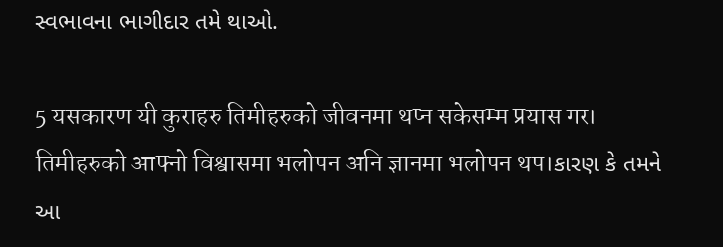સ્વભાવના ભાગીદાર તમે થાઓ.

5 यसकारण यी कुराहरु तिमीहरुको जीवनमा थप्न सकेसम्म प्रयास गर। तिमीहरुको आफ्नो विश्वासमा भलोपन अनि ज्ञानमा भलोपन थप।કારણ કે તમને આ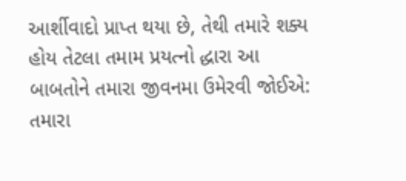આર્શીવાદો પ્રાપ્ત થયા છે, તેથી તમારે શક્ય હોય તેટલા તમામ પ્રયત્નો દ્ધારા આ બાબતોને તમારા જીવનમા ઉમેરવી જોઈએ: તમારા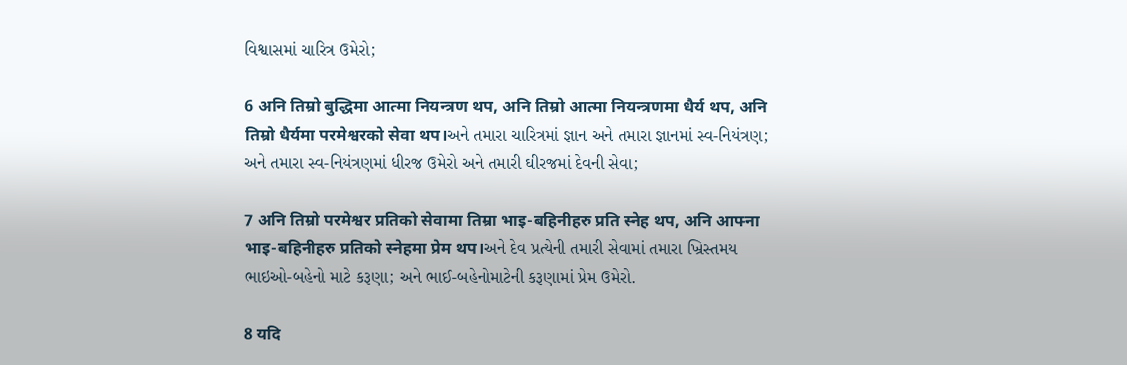વિશ્વાસમાં ચારિત્ર ઉમેરો;

6 अनि तिम्रो बुद्धिमा आत्मा नियन्त्रण थप, अनि तिम्रो आत्मा नियन्त्रणमा धैर्य थप, अनि तिम्रो धैर्यमा परमेश्वरको सेवा थप।અને તમારા ચારિત્રમાં જ્ઞાન અને તમારા જ્ઞાનમાં સ્વ-નિયંત્રણ; અને તમારા સ્વ-નિયંત્રણમાં ધીરજ ઉમેરો અને તમારી ઘીરજમાં દેવની સેવા;

7 अनि तिम्रो परमेश्वर प्रतिको सेवामा तिम्रा भाइ-बहिनीहरु प्रति स्नेह थप, अनि आफ्ना भाइ-बहिनीहरु प्रतिको स्नेहमा प्रेम थप।અને દેવ પ્રત્યેની તમારી સેવામાં તમારા ખ્રિસ્તમય ભાઇઓ-બહેનો માટે કરૂણા; અને ભાઈ-બહેનોમાટેની કરૂણામાં પ્રેમ ઉમેરો.

8 यदि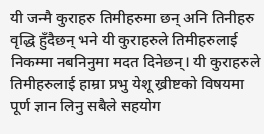यी जन्मै कुराहरु तिमीहरुमा छन् अनि तिनीहरु वृद्धि हुँदैछन् भने यी कुराहरुले तिमीहरुलाई निकम्मा नबनिनुमा मदत दिनेछन्। यी कुराहरुले तिमीहरुलाई हाम्रा प्रभु येशू ख्रीष्टको विषयमा पूर्ण ज्ञान लिनु सबैले सहयोग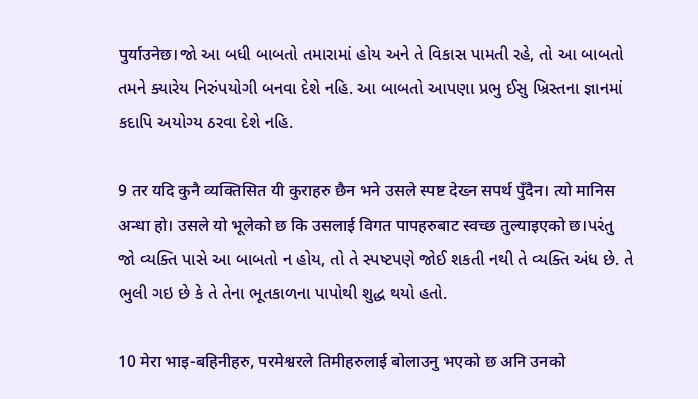पुर्याउनेछ।જો આ બધી બાબતો તમારામાં હોય અને તે વિકાસ પામતી રહે, તો આ બાબતો તમને ક્યારેય નિરુંપયોગી બનવા દેશે નહિ. આ બાબતો આપણા પ્રભુ ઈસુ ખ્રિસ્તના જ્ઞાનમાં કદાપિ અયોગ્ય ઠરવા દેશે નહિ.

9 तर यदि कुनै व्यक्तिसित यी कुराहरु छैन भने उसले स्पष्ट देख्न सपर्थ पुँदैन। त्यो मानिस अन्धा हो। उसले यो भूलेको छ कि उसलाई विगत पापहरुबाट स्वच्छ तुल्याइएको छ।પરંતુ જો વ્યક્તિ પાસે આ બાબતો ન હોય, તો તે સ્પષ્ટપણે જોઈ શકતી નથી તે વ્યક્તિ અંધ છે. તે ભુલી ગઇ છે કે તે તેના ભૂતકાળના પાપોથી શુદ્ધ થયો હતો.

10 मेरा भाइ-बहिनीहरु, परमेश्वरले तिमीहरुलाई बोलाउनु भएको छ अनि उनको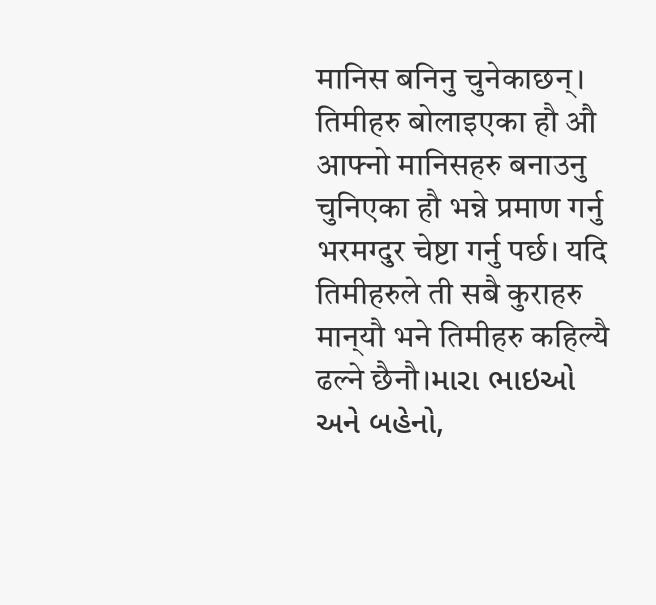मानिस बनिनु चुनेकाछन्। तिमीहरु बोलाइएका हौ औ आफ्नो मानिसहरु बनाउनु चुनिएका हौ भन्ने प्रमाण गर्नु भरमग्दुर चेष्टा गर्नु पर्छ। यदि तिमीहरुले ती सबै कुराहरु मान्‌यौ भने तिमीहरु कहिल्यै ढल्ने छैनौ।મારા ભાઇઓ અને બહેનો,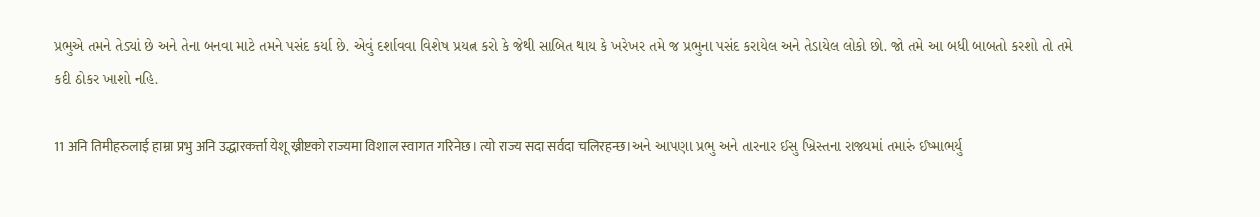પ્રભુએ તમને તેડ્યાં છે અને તેના બનવા માટે તમને પસંદ કર્યા છે. એવું દર્શાવવા વિશેષ પ્રયત્ન કરો કે જેથી સાબિત થાય કે ખરેખર તમે જ પ્રભુના પસંદ કરાયેલ અને તેડાયેલ લોકો છો. જો તમે આ બધી બાબતો કરશો તો તમે કદી ઠોકર ખાશો નહિ.

11 अनि तिमीहरुलाई हाम्रा प्रभु अनि उद्धारकर्त्ता येशू ख्रीष्टको राज्यमा विशाल स्वागत गरिनेछ। त्यो राज्य सदा सर्वदा चलिरहन्छ।અને આપણા પ્રભુ અને તારનાર ઈસુ ખ્રિસ્તના રાજ્યમાં તમારું ઈષ્માભર્યુ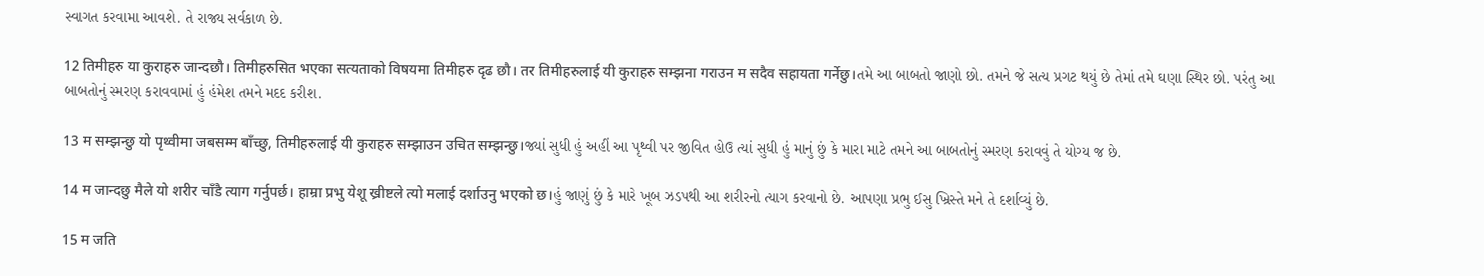સ્વાગત કરવામા આવશે. તે રાજ્ય સર્વકાળ છે.

12 तिमीहरु या कुराहरु जान्दछौ। तिमीहरुसित भएका सत्यताको विषयमा तिमीहरु दृढ छौ। तर तिमीहरुलाई यी कुराहरु सम्झना गराउन म सदैव सहायता गर्नेछु।તમે આ બાબતો જાણો છો. તમને જે સત્ય પ્રગટ થયું છે તેમાં તમે ઘણા સ્થિર છો. પરંતુ આ બાબતોનું સ્મરણ કરાવવામાં હું હંમેશ તમને મદદ કરીશ.

13 म सम्झन्छु यो पृथ्वीमा जबसम्म बाँच्छु, तिमीहरुलाई यी कुराहरु सम्झाउन उचित सम्झन्छु।જ્યાં સુધી હું અહીં આ પૃથ્વી પર જીવિત હોઉ ત્યાં સુધી હું માનું છું કે મારા માટે તમને આ બાબતોનું સ્મરણ કરાવવું તે યોગ્ય જ છે.

14 म जान्दछु मैले यो शरीर चाँडै त्याग गर्नुपर्छ। हाम्रा प्रभु येशू ख्रीष्टले त्यो मलाई दर्शाउनु भएको छ।હું જાણું છું કે મારે ખૂબ ઝડપથી આ શરીરનો ત્યાગ કરવાનો છે. આપણા પ્રભુ ઈસુ ખ્રિસ્તે મને તે દર્શાવ્યું છે.

15 म जति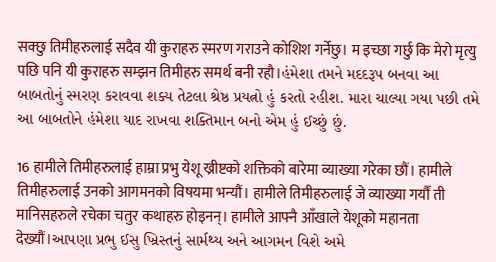सक्छु तिमीहरुलाई सदैव यी कुराहरु स्मरण गराउने कोशिश गर्नेछु। म इच्छा गर्छु कि मेरो मृत्यु पछि पनि यी कुराहरु सम्झन तिमीहरु समर्थ बनी रहौ।હંમેશા તમને મદદરૂપ બનવા આ બાબતોનું સ્મરણ કરાવવા શક્ય તેટલા શ્રેષ્ઠ પ્રયત્નો હું કરતો રહીશ. મારા ચાલ્યા ગયા પછી તમે આ બાબતોને હંમેશા યાદ રાખવા શક્તિમાન બનો એમ હું ઈચ્છું છું.

16 हामीले तिमीहरुलाई हाम्रा प्रभु येशू ख्रीष्टको शक्तिको बारेमा व्याख्या गरेका छौं। हामीले तिमीहरुलाई उनको आगमनको विषयमा भन्यौं। हामीले तिमीहरुलाई जे व्याख्या गर्यौं ती मानिसहरुले रचेका चतुर कथाहरु होइनन्। हामीले आफ्नै आँखाले येशूको महानता देख्यौं।આપણા પ્રભુ ઈસુ ખ્રિસ્તનું સાર્મથ્ય અને આગમન વિશે અમે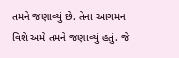તમને જણાવ્યું છે. તેના આગમન વિશે અમે તમને જણાવ્યું હતું. જે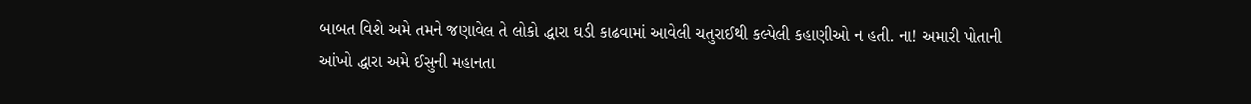બાબત વિશે અમે તમને જણાવેલ તે લોકો દ્ધારા ઘડી કાઢવામાં આવેલી ચતુરાઈથી કલ્પેલી કહાણીઓ ન હતી. ના! અમારી પોતાની આંખો દ્ધારા અમે ઈસુની મહાનતા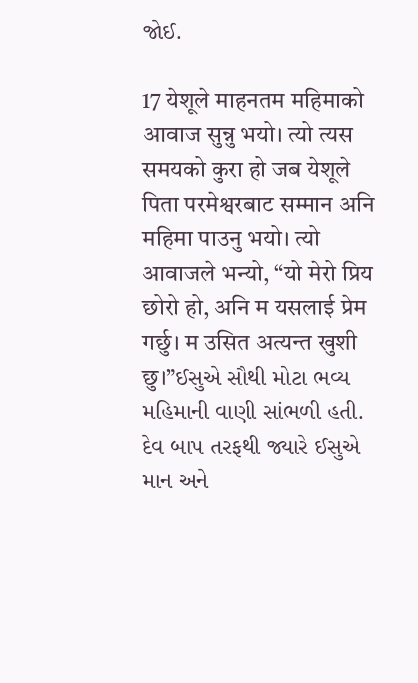જોઈ.

17 येशूले माहनतम महिमाको आवाज सुन्नु भयो। त्यो त्यस समयको कुरा हो जब येशूले पिता परमेश्वरबाट सम्मान अनि महिमा पाउनु भयो। त्यो आवाजले भन्यो, “यो मेरो प्रिय छोरो हो, अनि म यसलाई प्रेम गर्छु। म उसित अत्यन्त खुशी छु।”ઈસુએ સૌથી મોટા ભવ્ય મહિમાની વાણી સાંભળી હતી. દેવ બાપ તરફથી જ્યારે ઈસુએ માન અને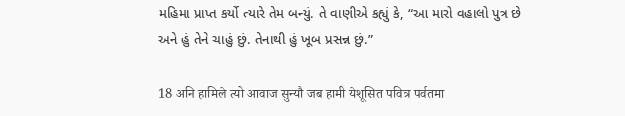મહિમા પ્રાપ્ત કર્યો ત્યારે તેમ બન્યું. તે વાણીએ કહ્યું કે, “આ મારો વહાલો પુત્ર છે અને હું તેને ચાહું છું. તેનાથી હું ખૂબ પ્રસન્ન છું.”

18 अनि हामिले त्यो आवाज सुन्यौ जब हामी येशूसित पवित्र पर्वतमा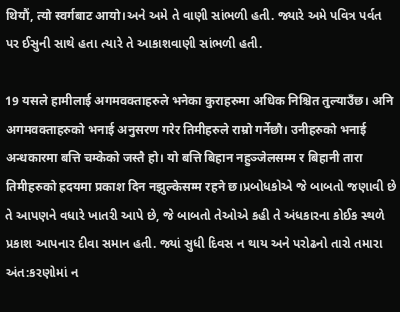थियौं, त्यो स्वर्गबाट आयो।અને અમે તે વાણી સાંભળી હતી. જ્યારે અમે પવિત્ર પર્વત પર ઈસુની સાથે હતા ત્યારે તે આકાશવાણી સાંભળી હતી.

19 यसले हामीलाई अगमवक्ताहरुले भनेका कुराहरुमा अधिक निश्चित तुल्याउँछ। अनि अगमवक्ताहरुको भनाई अनुसरण गरेर तिमीहरुले राम्रो गर्नेछौ। उनीहरुको भनाई अन्धकारमा बत्ति चम्केको जस्तै हो। यो बत्ति बिहान नहुञ्जेलसम्म र बिहानी तारा तिमीहरुको ह्रदयमा प्रकाश दिन नझुल्केसम्म रहने छ।પ્રબોધકોએ જે બાબતો જણાવી છે તે આપણને વધારે ખાતરી આપે છે, જે બાબતો તેઓએ કહી તે અંધકારના કોઈક સ્થળે પ્રકાશ આપનાર દીવા સમાન હતી. જ્યાં સુધી દિવસ ન થાય અને પરોઢનો તારો તમારા અંત:કરણોમાં ન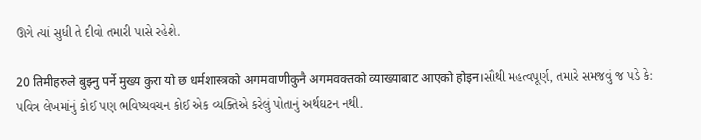ઊગે ત્યાં સુધી તે દીવો તમારી પાસે રહેશે.

20 तिमीहरुले बुझ्नु पर्ने मुख्य कुरा यो छ धर्मशास्त्रको अगमवाणीकुनै अगमवक्तको व्याख्याबाट आएको होइन।સૌથી મહત્વપૂર્ણ, તમારે સમજવું જ પડે કે: પવિત્ર લેખમાંનું કોઈ પણ ભવિષ્યવચન કોઈ એક વ્યક્તિએ કરેલું પોતાનું અર્થઘટન નથી.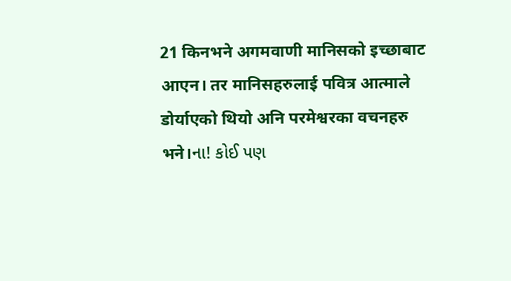21 किनभने अगमवाणी मानिसको इच्छाबाट आएन। तर मानिसहरुलाई पवित्र आत्माले डोर्याएको थियो अनि परमेश्वरका वचनहरु भने।ના! કોઈ પણ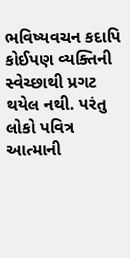ભવિષ્યવચન કદાપિ કોઈપણ વ્યક્તિની સ્વેચ્છાથી પ્રગટ થયેલ નથી. પરંતુ લોકો પવિત્ર આત્માની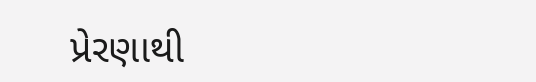પ્રેરણાથી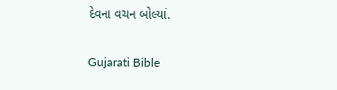દેવના વચન બોલ્યાં.

Gujarati Bible